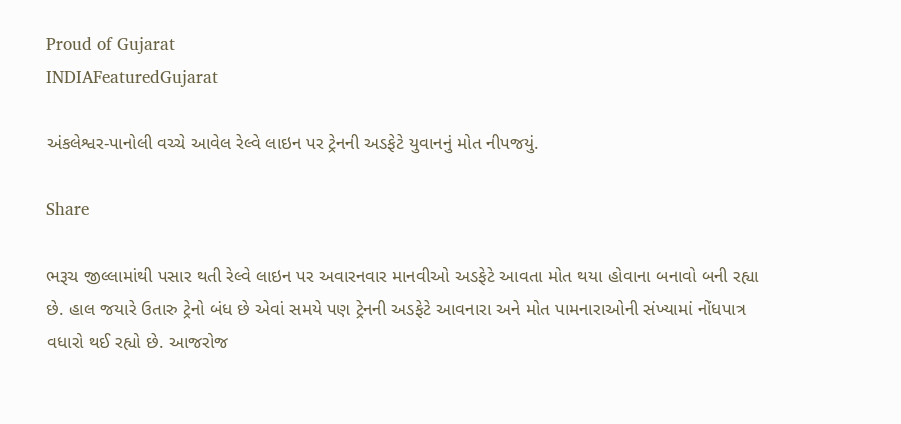Proud of Gujarat
INDIAFeaturedGujarat

અંકલેશ્વર-પાનોલી વચ્ચે આવેલ રેલ્વે લાઇન પર ટ્રેનની અડફેટે યુવાનનું મોત નીપજયું.

Share

ભરૂચ જીલ્લામાંથી પસાર થતી રેલ્વે લાઇન પર અવારનવાર માનવીઓ અડફેટે આવતા મોત થયા હોવાના બનાવો બની રહ્યા છે. હાલ જયારે ઉતારુ ટ્રેનો બંધ છે એવાં સમયે પણ ટ્રેનની અડફેટે આવનારા અને મોત પામનારાઓની સંખ્યામાં નોંધપાત્ર વધારો થઈ રહ્યો છે. આજરોજ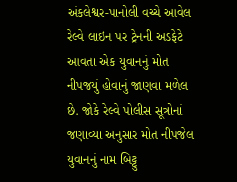અંકલેશ્વર-પાનોલી વચ્ચે આવેલ રેલ્વે લાઇન પર ટ્રેનની અડફેટે આવતા એક યુવાનનું મોત નીપજયું હોવાનું જાણવા મળેલ છે. જોકે રેલ્વે પોલીસ સૂત્રોનાં જણાવ્યા અનુસાર મોત નીપજેલ યુવાનનું નામ બિટ્ટુ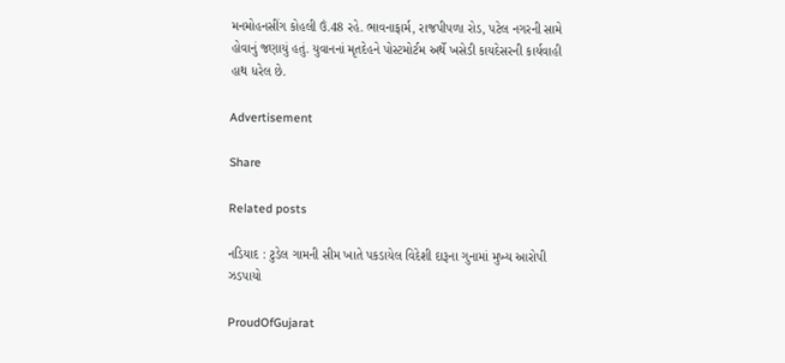મનમોહનસીંગ કોહલી ઉં.48 રહે. ભાવનાફાર્મ, રાજપીપળા રોડ, પટેલ નગરની સામે હોવાનું જણાયું હતું. યુવાનનાં મૃતદેહને પોસ્ટમોર્ટમ અર્થે ખસેડી કાયદેસરની કાર્યવાહી હાથ ધરેલ છે.

Advertisement

Share

Related posts

નડિયાદ : ટુડેલ ગામની સીમ ખાતે પકડાયેલ વિદેશી દારૂના ગુનામાં મુખ્ય આરોપી ઝડપાયો

ProudOfGujarat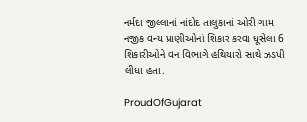નર્મદા જીલ્લાનાં નાંદોદ તાલુકાનાં ઓરી ગામ નજીક વન્ય પ્રાણીઓનાં શિકાર કરવા ધૂસેલા 6 શિકારીઓને વન વિભાગે હથિયારો સાથે ઝડપી લીધા હતા.

ProudOfGujarat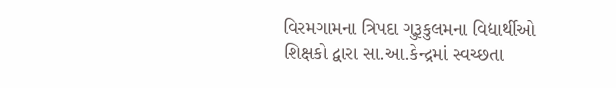વિરમગામના ત્રિપદા ગુરૂકુલમના વિદ્યાર્થીઓ શિક્ષકો દ્વારા સા.આ.કેન્દ્રમાં સ્વચ્છતા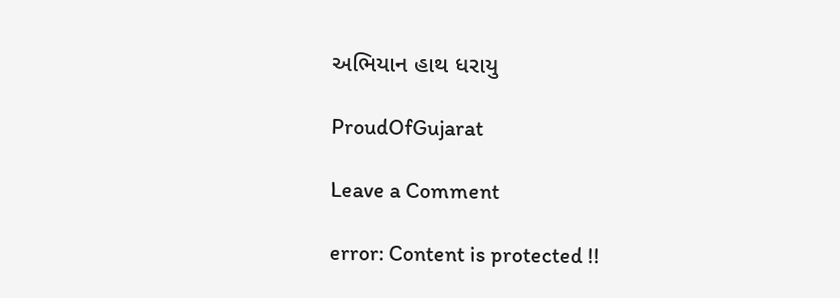અભિયાન હાથ ધરાયુ

ProudOfGujarat

Leave a Comment

error: Content is protected !!